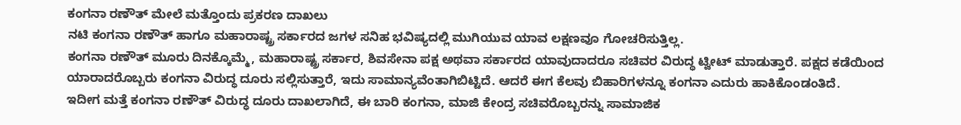ಕಂಗನಾ ರಣೌತ್ ಮೇಲೆ ಮತ್ತೊಂದು ಪ್ರಕರಣ ದಾಖಲು
ನಟಿ ಕಂಗನಾ ರಣೌತ್ ಹಾಗೂ ಮಹಾರಾಷ್ಟ್ರ ಸರ್ಕಾರದ ಜಗಳ ಸನಿಹ ಭವಿಷ್ಯದಲ್ಲಿ ಮುಗಿಯುವ ಯಾವ ಲಕ್ಷಣವೂ ಗೋಚರಿಸುತ್ತಿಲ್ಲ.
ಕಂಗನಾ ರಣೌತ್ ಮೂರು ದಿನಕ್ಕೊಮ್ಮೆ, ಮಹಾರಾಷ್ಟ್ರ ಸರ್ಕಾರ, ಶಿವಸೇನಾ ಪಕ್ಷ ಅಥವಾ ಸರ್ಕಾರದ ಯಾವುದಾದರೂ ಸಚಿವರ ವಿರುದ್ಧ ಟ್ವೀಟ್ ಮಾಡುತ್ತಾರೆ. ಪಕ್ಷದ ಕಡೆಯಿಂದ ಯಾರಾದರೊಬ್ಬರು ಕಂಗನಾ ವಿರುದ್ಧ ದೂರು ಸಲ್ಲಿಸುತ್ತಾರೆ, ಇದು ಸಾಮಾನ್ಯವೆಂತಾಗಿಬಿಟ್ಟಿದೆ. ಆದರೆ ಈಗ ಕೆಲವು ಬಿಹಾರಿಗಳನ್ನೂ ಕಂಗನಾ ಎದುರು ಹಾಕಿಕೊಂಡಂತಿದೆ.
ಇದೀಗ ಮತ್ತೆ ಕಂಗನಾ ರಣೌತ್ ವಿರುದ್ಧ ದೂರು ದಾಖಲಾಗಿದೆ, ಈ ಬಾರಿ ಕಂಗನಾ, ಮಾಜಿ ಕೇಂದ್ರ ಸಚಿವರೊಬ್ಬರನ್ನು ಸಾಮಾಜಿಕ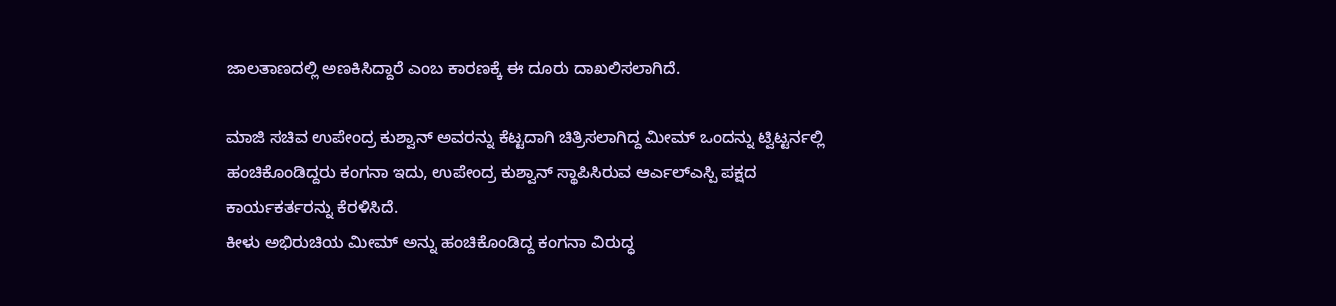ಜಾಲತಾಣದಲ್ಲಿ ಅಣಕಿಸಿದ್ದಾರೆ ಎಂಬ ಕಾರಣಕ್ಕೆ ಈ ದೂರು ದಾಖಲಿಸಲಾಗಿದೆ.

ಮಾಜಿ ಸಚಿವ ಉಪೇಂದ್ರ ಕುಶ್ವಾನ್ ಅವರನ್ನು ಕೆಟ್ಟದಾಗಿ ಚಿತ್ರಿಸಲಾಗಿದ್ದ ಮೀಮ್ ಒಂದನ್ನು ಟ್ವಿಟ್ಟರ್ನಲ್ಲಿ ಹಂಚಿಕೊಂಡಿದ್ದರು ಕಂಗನಾ ಇದು, ಉಪೇಂದ್ರ ಕುಶ್ವಾನ್ ಸ್ಥಾಪಿಸಿರುವ ಆರ್ಎಲ್ಎಸ್ಪಿ ಪಕ್ಷದ ಕಾರ್ಯಕರ್ತರನ್ನು ಕೆರಳಿಸಿದೆ.
ಕೀಳು ಅಭಿರುಚಿಯ ಮೀಮ್ ಅನ್ನು ಹಂಚಿಕೊಂಡಿದ್ದ ಕಂಗನಾ ವಿರುದ್ಧ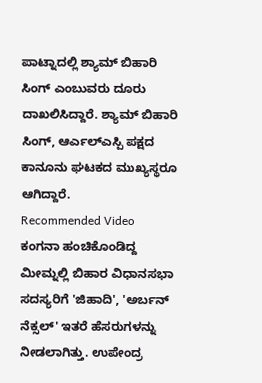ಪಾಟ್ನಾದಲ್ಲಿ ಶ್ಯಾಮ್ ಬಿಹಾರಿ ಸಿಂಗ್ ಎಂಬುವರು ದೂರು ದಾಖಲಿಸಿದ್ದಾರೆ. ಶ್ಯಾಮ್ ಬಿಹಾರಿ ಸಿಂಗ್, ಆರ್ಎಲ್ಎಸ್ಪಿ ಪಕ್ಷದ ಕಾನೂನು ಘಟಕದ ಮುಖ್ಯಸ್ಥರೂ ಆಗಿದ್ದಾರೆ.
Recommended Video
ಕಂಗನಾ ಹಂಚಿಕೊಂಡಿದ್ದ ಮೀಮ್ನಲ್ಲಿ ಬಿಹಾರ ವಿಧಾನಸಭಾ ಸದಸ್ಯರಿಗೆ 'ಜಿಹಾದಿ', 'ಅರ್ಬನ್ ನೆಕ್ಸಲ್' ಇತರೆ ಹೆಸರುಗಳನ್ನು ನೀಡಲಾಗಿತ್ತು. ಉಪೇಂದ್ರ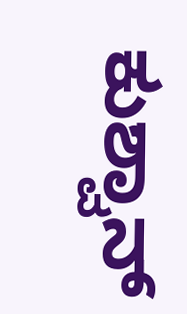ಕುಶ್ವಾನ್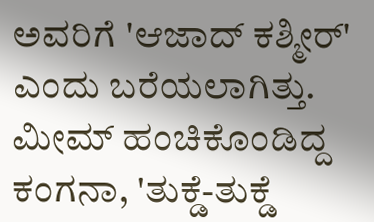ಅವರಿಗೆ 'ಆಜಾದ್ ಕಶ್ಮೀರ್' ಎಂದು ಬರೆಯಲಾಗಿತ್ತು. ಮೀಮ್ ಹಂಚಿಕೊಂಡಿದ್ದ ಕಂಗನಾ, 'ತುಕ್ಡೆ-ತುಕ್ಡೆ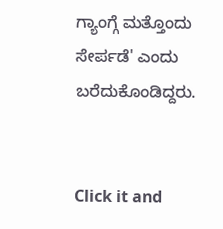ಗ್ಯಾಂಗ್ಗೆ ಮತ್ತೊಂದು ಸೇರ್ಪಡೆ' ಎಂದು ಬರೆದುಕೊಂಡಿದ್ದರು.


Click it and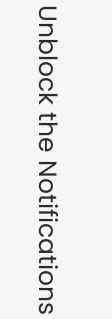Unblock the Notifications